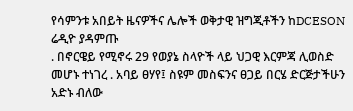የሳምንቱ አበይት ዜናዎችና ሌሎች ወቅታዊ ዝግጂቶችን ከDCESON ሬዲዮ ያዳምጡ
. በኖርዌይ የሚኖሩ 29 የወያኔ ስላዮች ላይ ህጋዊ እርምጃ ሊወስድ መሆኑ ተነገረ . አባይ ፀሃየ፤ ስዩም መስፍንና ፀጋይ በርሄ ድርጅታችሁን አድኑ ብለው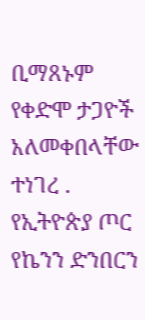ቢማጸኑም የቀድሞ ታጋዮች አለመቀበላቸው ተነገረ . የኢትዮጵያ ጦር የኬንን ድንበርን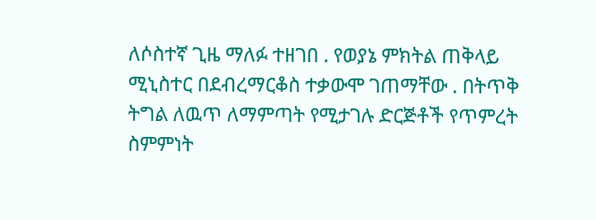ለሶስተኛ ጊዜ ማለፉ ተዘገበ . የወያኔ ምክትል ጠቅላይ ሚኒስተር በደብረማርቆስ ተቃውሞ ገጠማቸው . በትጥቅ ትግል ለዉጥ ለማምጣት የሚታገሉ ድርጅቶች የጥምረት ስምምነት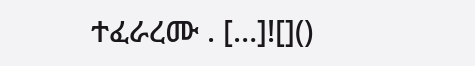ተፈራረሙ . […]![]()